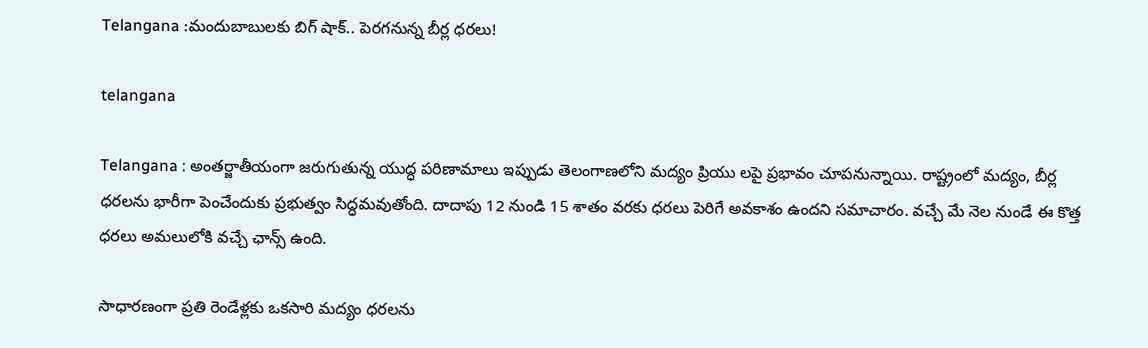Telangana :మందుబాబులకు బిగ్ షాక్.. పెరగనున్న బీర్ల ధరలు!

telangana

Telangana : అంతర్జాతీయంగా జరుగుతున్న యుద్ధ పరిణామాలు ఇప్పుడు తెలంగాణలోని మద్యం ప్రియు లపై ప్రభావం చూపనున్నాయి. రాష్ట్రంలో మద్యం, బీర్ల ధరలను భారీగా పెంచేందుకు ప్రభుత్వం సిద్ధమవుతోంది. దాదాపు 12 నుండి 15 శాతం వరకు ధరలు పెరిగే అవకాశం ఉందని సమాచారం. వచ్చే మే నెల నుండే ఈ కొత్త ధరలు అమలులోకి వచ్చే ఛాన్స్ ఉంది.

సాధారణంగా ప్రతి రెండేళ్లకు ఒకసారి మద్యం ధరలను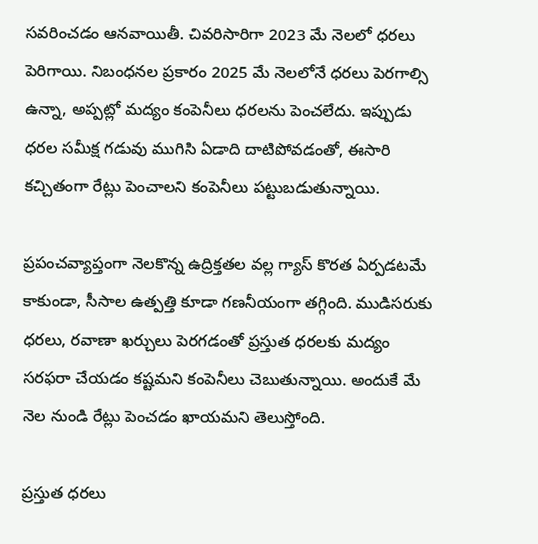సవరించడం ఆనవాయితీ. చివరిసారిగా 2023 మే నెలలో ధరలు పెరిగాయి. నిబంధనల ప్రకారం 2025 మే నెలలోనే ధరలు పెరగాల్సి ఉన్నా, అప్పట్లో మద్యం కంపెనీలు ధరలను పెంచలేదు. ఇప్పుడు ధరల సమీక్ష గడువు ముగిసి ఏడాది దాటిపోవడంతో, ఈసారి కచ్చితంగా రేట్లు పెంచాలని కంపెనీలు పట్టుబడుతున్నాయి.

ప్రపంచవ్యాప్తంగా నెలకొన్న ఉద్రిక్తతల వల్ల గ్యాస్ కొరత ఏర్పడటమే కాకుండా, సీసాల ఉత్పత్తి కూడా గణనీయంగా తగ్గింది. ముడిసరుకు ధరలు, రవాణా ఖర్చులు పెరగడంతో ప్రస్తుత ధరలకు మద్యం సరఫరా చేయడం కష్టమని కంపెనీలు చెబుతున్నాయి. అందుకే మే నెల నుండి రేట్లు పెంచడం ఖాయమని తెలుస్తోంది.

ప్రస్తుత ధరలు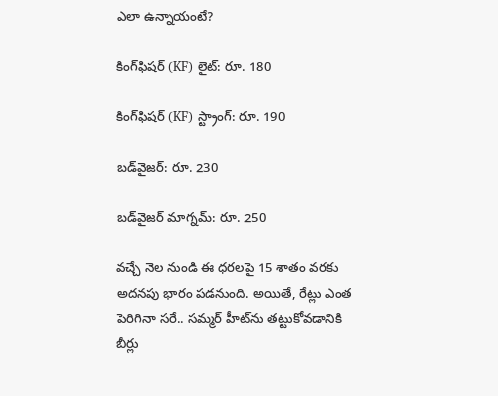ఎలా ఉన్నాయంటే?

కింగ్‌ఫిషర్ (KF) లైట్: రూ. 180

కింగ్‌ఫిషర్ (KF) స్ట్రాంగ్: రూ. 190

బడ్‌వైజర్: రూ. 230

బడ్‌వైజర్ మాగ్నమ్: రూ. 250

వచ్చే నెల నుండి ఈ ధరలపై 15 శాతం వరకు అదనపు భారం పడనుంది. అయితే, రేట్లు ఎంత పెరిగినా సరే.. సమ్మర్ హీట్‌ను తట్టుకోవడానికి బీర్లు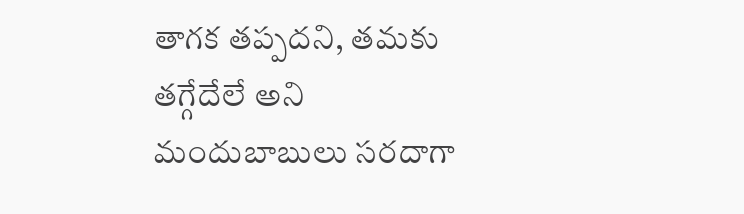తాగక తప్పదని, తమకు తగ్గేదేలే అని మందుబాబులు సరదాగా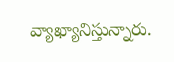వ్యాఖ్యానిస్తున్నారు.